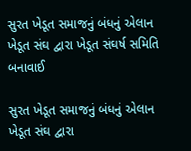સુરત ખેડૂત સમાજનું બંધનું એલાન ખેડૂત સંઘ દ્વારા ખેડૂત સંઘર્ષ સમિતિ બનાવાઈ

સુરત ખેડૂત સમાજનું બંધનું એલાન ખેડૂત સંઘ દ્વારા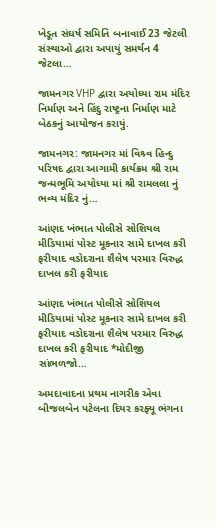ખેડૂત સંઘર્ષ સમિતિ બનાવાઈ 23 જેટલી સંસ્થાઓ દ્વારા અપાયું સમર્થન 4 જેટલા…

જામનગર VHP દ્વારા અયોધ્યા રામ મંદિર નિર્માણ અને હિંદુ રાષ્ટ્રના નિર્માણ માટે બેઠકનું આયોજન કરાયું.

જામનગર: જામનગર માં વિશ્ર્વ હિન્દુ પરિષદ દ્વારા આગામી કાર્યક્રમ શ્રી રામ જન્મભૂમિ અયોધ્યા માં શ્રી રામલલા નું ભવ્ય મંદિર નું…

આંણદ ખંભાત પોલીસે સોશિયલ મીડિયામાં પોસ્ટ મૂકનાર સામે દાખલ કરી ફરીયાદ વડોદરાના શૈલેષ પરમાર વિરુદ્ધ દાખલ કરી ફરીયાદ

આંણદ ખંભાત પોલીસે સોશિયલ મીડિયામાં પોસ્ટ મૂકનાર સામે દાખલ કરી ફરીયાદ વડોદરાના શૈલેષ પરમાર વિરુદ્ધ દાખલ કરી ફરીયાદ *મોદીજી સાંભળજો…

અમદાવાદના પ્રથમ નાગરીક એવા બીજલબેન પટેલના દિયર કરફ્યૂ ભંગના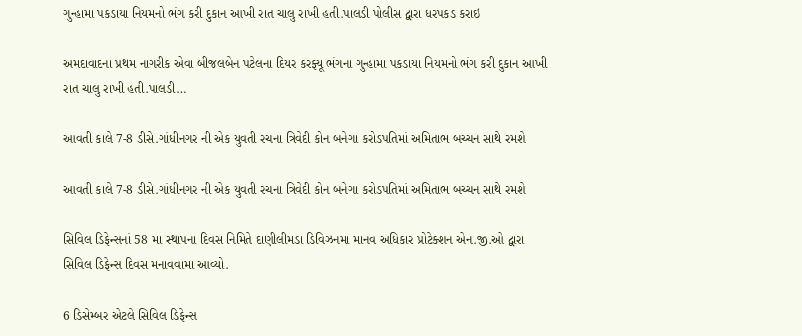ગુન્હામા પકડાયા નિયમનો ભંગ કરી દુકાન આખી રાત ચાલુ રાખી હતી.પાલડી પોલીસ દ્વારા ધરપકડ કરાઇ

અમદાવાદના પ્રથમ નાગરીક એવા બીજલબેન પટેલના દિયર કરફ્યૂ ભંગના ગુન્હામા પકડાયા નિયમનો ભંગ કરી દુકાન આખી રાત ચાલુ રાખી હતી.પાલડી…

આવતી કાલે 7-8 ડીસે.ગાંધીનગર ની એક યુવતી રચના ત્રિવેદી કોન બનેગા કરોડપતિમાં અમિતાભ બચ્ચન સાથે રમશે

આવતી કાલે 7-8 ડીસે.ગાંધીનગર ની એક યુવતી રચના ત્રિવેદી કોન બનેગા કરોડપતિમાં અમિતાભ બચ્ચન સાથે રમશે

સિવિલ ડિફેન્સનાં 58 મા સ્થાપના દિવસ નિમિતે દાણીલીમડા ડિવિઝનમા માનવ અધિકાર પ્રોટેક્શન એન.જી.ઓ દ્વારા સિવિલ ડિફેન્સ દિવસ મનાવવામા આવ્યો.

6 ડિસેમ્બર એટલે સિવિલ ડિફેન્સ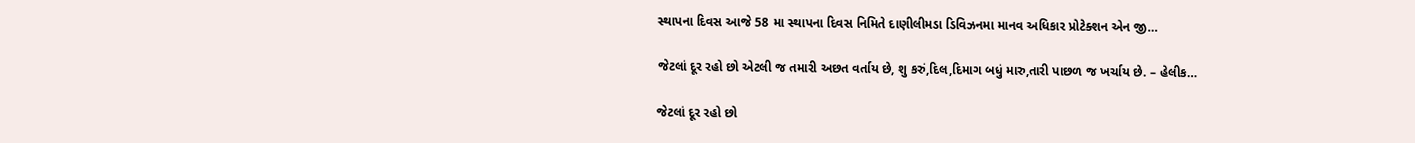સ્થાપના દિવસ આજે 58 મા સ્થાપના દિવસ નિમિતે દાણીલીમડા ડિવિઝનમા માનવ અધિકાર પ્રોટેક્શન એન જી…

જેટલાં દૂર રહો છો એટલી જ તમારી અછત વર્તાય છે, શુ કરું,દિલ,દિમાગ બધું મારુ,તારી પાછળ જ ખર્ચાય છે. – હેલીક…

જેટલાં દૂર રહો છો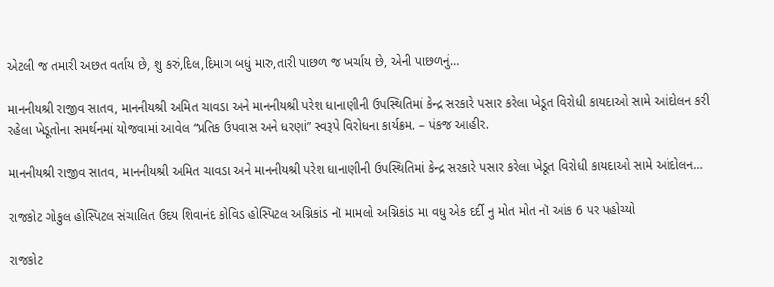એટલી જ તમારી અછત વર્તાય છે, શુ કરું,દિલ,દિમાગ બધું મારુ,તારી પાછળ જ ખર્ચાય છે, એની પાછળનું…

માનનીયશ્રી રાજીવ સાતવ, માનનીયશ્રી અમિત ચાવડા અને માનનીયશ્રી પરેશ ધાનાણીની ઉપસ્થિતિમાં કેન્દ્ર સરકારે પસાર કરેલા ખેડૂત વિરોધી કાયદાઓ સામે આંદોલન કરી રહેલા ખેડૂતોના સમર્થનમાં યોજવામાં આવેલ “પ્રતિક ઉપવાસ અને ધરણાં” સ્વરૂપે વિરોધના કાર્યક્રમ. – પંકજ આહીર.

માનનીયશ્રી રાજીવ સાતવ, માનનીયશ્રી અમિત ચાવડા અને માનનીયશ્રી પરેશ ધાનાણીની ઉપસ્થિતિમાં કેન્દ્ર સરકારે પસાર કરેલા ખેડૂત વિરોધી કાયદાઓ સામે આંદોલન…

રાજકોટ ગોકુલ હોસ્પિટલ સંચાલિત ઉદય શિવાનંદ કોવિડ હોસ્પિટલ અગ્નિકાંડ નૉ મામલો અગ્નિકાંડ મા વધુ એક દર્દી નુ મોત મોત નૉ આંક 6 પર પહોચ્યો

રાજકોટ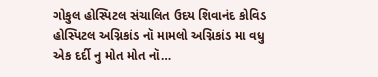ગોકુલ હોસ્પિટલ સંચાલિત ઉદય શિવાનંદ કોવિડ હોસ્પિટલ અગ્નિકાંડ નૉ મામલો અગ્નિકાંડ મા વધુ એક દર્દી નુ મોત મોત નૉ…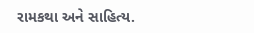રામકથા અને સાહિત્ય.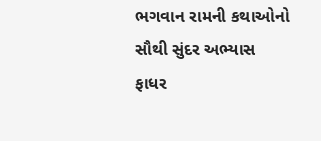ભગવાન રામની કથાઓનો સૌથી સુંદર અભ્યાસ ફાધર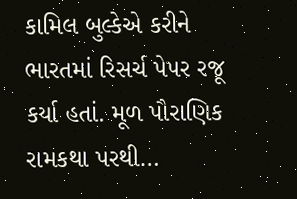કામિલ બુલ્કેએ કરીને ભારતમાં રિસર્ચ પેપર રજૂ કર્યા હતાં. મૂળ પૌરાણિક રામકથા પરથી…